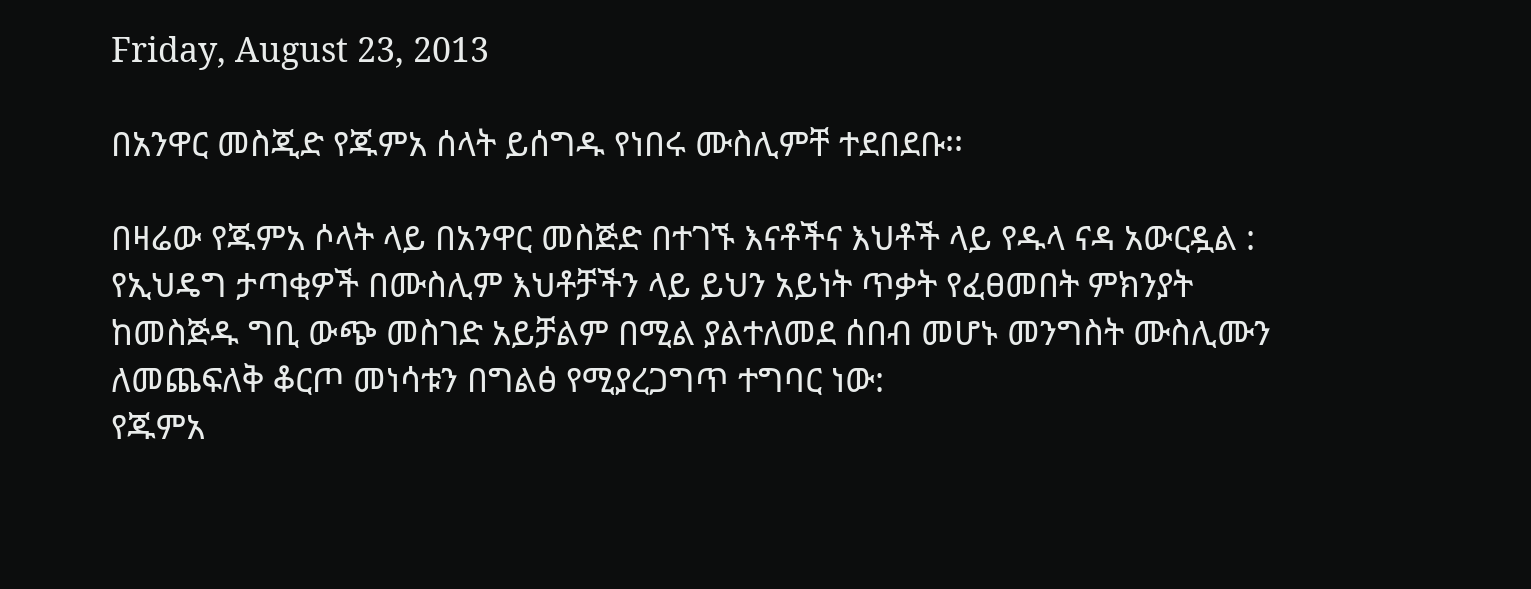Friday, August 23, 2013

በአንዋር መስጂድ የጁምአ ሰላት ይሰግዱ የነበሩ ሙስሊምቸ ተደበደቡ፡፡

በዛሬው የጁምአ ሶላት ላይ በአንዋር መስጅድ በተገኙ እናቶችና እህቶች ላይ የዱላ ናዳ አውርዷል :
የኢህዴግ ታጣቂዎች በሙስሊም እህቶቻችን ላይ ይህን አይነት ጥቃት የፈፀመበት ምክንያት ከመስጅዱ ግቢ ውጭ መስገድ አይቻልም በሚል ያልተለመደ ሰበብ መሆኑ መንግስት ሙስሊሙን ለመጨፍለቅ ቆርጦ መነሳቱን በግልፅ የሚያረጋግጥ ተግባር ነው:
የጁምአ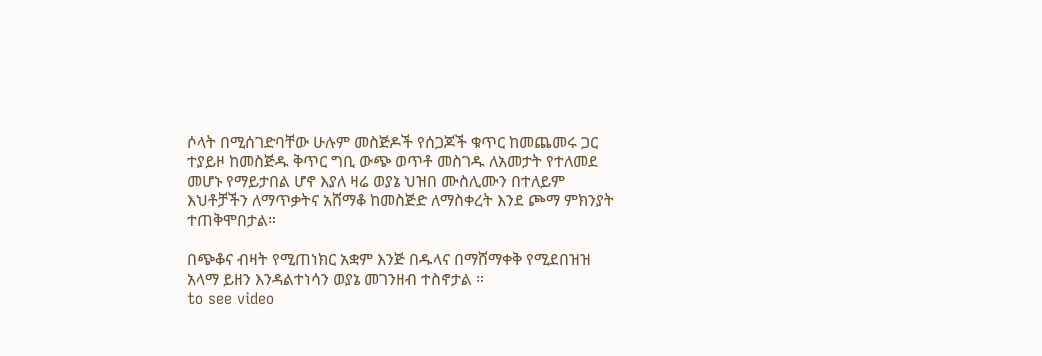ሶላት በሚሰገድባቸው ሁሉም መስጅዶች የሰጋጆች ቁጥር ከመጨመሩ ጋር ተያይዞ ከመስጅዱ ቅጥር ግቢ ውጭ ወጥቶ መስገዱ ለአመታት የተለመደ መሆኑ የማይታበል ሆኖ እያለ ዛሬ ወያኔ ህዝበ ሙስሊሙን በተለይም እህቶቻችን ለማጥቃትና አሸማቆ ከመስጅድ ለማስቀረት እንደ ጮማ ምክንያት ተጠቅሞበታል።

በጭቆና ብዛት የሚጠነክር አቋም እንጅ በዱላና በማሸማቀቅ የሚደበዝዝ አላማ ይዘን እንዳልተነሳን ወያኔ መገንዘብ ተስኖታል ።
to see video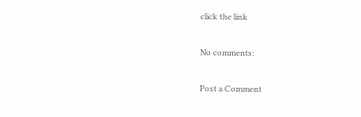click the link

No comments:

Post a Comment